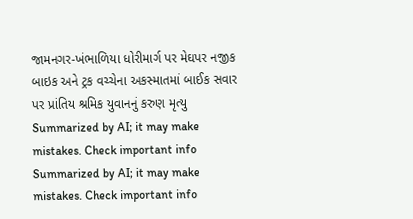જામનગર-ખંભાળિયા ધોરીમાર્ગ પર મેઘપર નજીક બાઇક અને ટ્રક વચ્ચેના અકસ્માતમાં બાઈક સવાર પર પ્રાંતિય શ્રમિક યુવાનનું કરુણ મૃત્યુ
Summarized by AI; it may make mistakes. Check important info
Summarized by AI; it may make mistakes. Check important info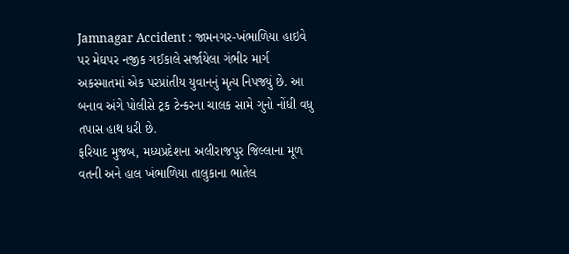Jamnagar Accident : જામનગર-ખંભાળિયા હાઇવે પર મેઘપર નજીક ગઈકાલે સર્જાયેલા ગંભીર માર્ગ અકસ્માતમાં એક પરપ્રાંતીય યુવાનનું મૃત્ય નિપજ્યું છે. આ બનાવ અંગે પોલીસે ટ્રક ટેન્કરના ચાલક સામે ગુનો નોંધી વધુ તપાસ હાથ ધરી છે.
ફરિયાદ મુજબ, મધ્યપ્રદેશના અલીરાજપુર જિલ્લાના મૂળ વતની અને હાલ ખંભાળિયા તાલુકાના ભાતેલ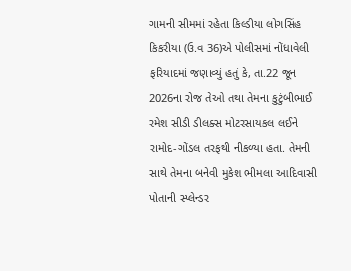ગામની સીમમાં રહેતા કિલ્ડીયા લોગસિંહ કિકરીયા (ઉ.વ 36)એ પોલીસમાં નોંધાવેલી ફરિયાદમાં જણાવ્યું હતું કે, તા.22 જૂન 2026ના રોજ તેઓ તથા તેમના કુટુંબીભાઈ રમેશ સીડી ડીલક્સ મોટરસાયકલ લઈને રામોદ-ગોંડલ તરફથી નીકળ્યા હતા. તેમની સાથે તેમના બનેવી મુકેશ ભીમલા આદિવાસી પોતાની સ્પ્લેન્ડર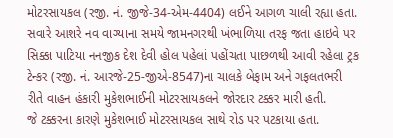મોટરસાયકલ (રજી. નં. જીજે-34-એમ-4404) લઈને આગળ ચાલી રહ્યા હતા.
સવારે આશરે નવ વાગ્યાના સમયે જામનગરથી ખંભાળિયા તરફ જતા હાઇવે પર સિક્કા પાટિયા નનજીક દેશ દેવી હોલ પહેલાં પહોંચતા પાછળથી આવી રહેલા ટ્રક ટેન્કર (રજી. નં. આરજે-25-જીએ-8547)ના ચાલકે બેફામ અને ગફલતભરી રીતે વાહન હંકારી મુકેશભાઈની મોટરસાયકલને જોરદાર ટક્કર મારી હતી.
જે ટક્કરના કારણે મુકેશભાઈ મોટરસાયકલ સાથે રોડ પર પટકાયા હતા.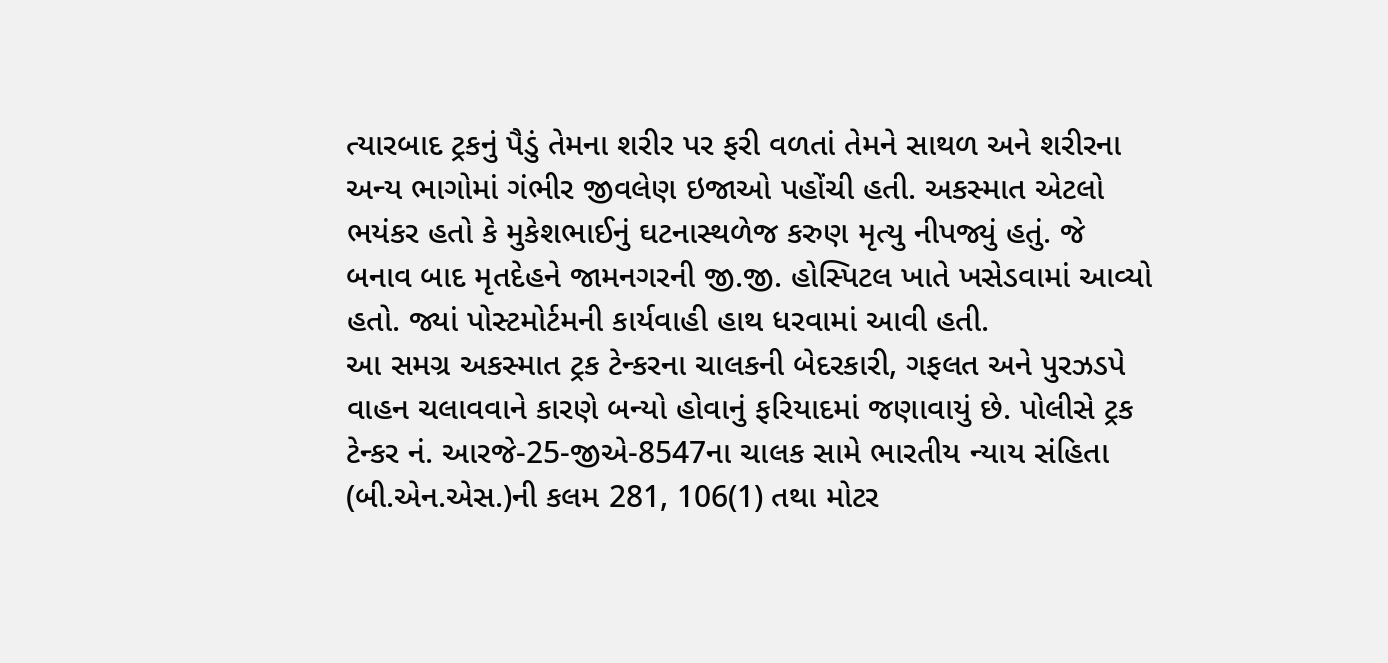ત્યારબાદ ટ્રકનું પૈડું તેમના શરીર પર ફરી વળતાં તેમને સાથળ અને શરીરના અન્ય ભાગોમાં ગંભીર જીવલેણ ઇજાઓ પહોંચી હતી. અકસ્માત એટલો ભયંકર હતો કે મુકેશભાઈનું ઘટનાસ્થળેજ કરુણ મૃત્યુ નીપજ્યું હતું. જે બનાવ બાદ મૃતદેહને જામનગરની જી.જી. હોસ્પિટલ ખાતે ખસેડવામાં આવ્યો હતો. જ્યાં પોસ્ટમોર્ટમની કાર્યવાહી હાથ ધરવામાં આવી હતી.
આ સમગ્ર અકસ્માત ટ્રક ટેન્કરના ચાલકની બેદરકારી, ગફલત અને પુરઝડપે વાહન ચલાવવાને કારણે બન્યો હોવાનું ફરિયાદમાં જણાવાયું છે. પોલીસે ટ્રક ટેન્કર નં. આરજે-25-જીએ-8547ના ચાલક સામે ભારતીય ન્યાય સંહિતા (બી.એન.એસ.)ની કલમ 281, 106(1) તથા મોટર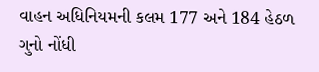વાહન અધિનિયમની કલમ 177 અને 184 હેઠળ ગુનો નોંધી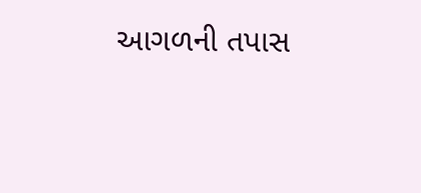આગળની તપાસ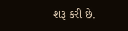શરૂ કરી છે.